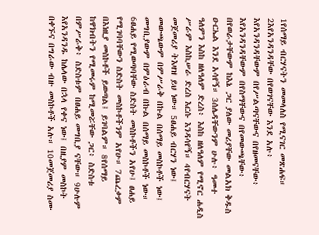1የሰማይ ብርሃናትን መመላለስ የሚናገር መጽሐፍ። 2እየአንዳንዳቸው በየወገናቸው እንደ አሉ፥ እየአንዳንዳቸውም በየሥልጣናቸውና በየዘመናቸው፥ እየአንዳንዳቸውም በየስማቸውና በየመውጫቸው፥ በየወራታቸውም ከእኔ ጋር ያለው መሪያቸው መልአክ ቅዱስ ዑርኤል እንደ አሳየኝ። 3ሰሌዳቸውንም ሁሉ፥ ዓመተ ዓለምን እስከ ዘለዓለም ድረስ፥ እስከ ዘለዓለም የሚኖር ሐዲስ ሥራም እስኪሠራ ድረስ እርሱ እንዳሳየኝ። 4የብርሃናት መጀመሪያ ትእዛዝ ይህ ነው። 5ፀሐይ ብርሃን ነው፤ መውጫውም በምሥራቅ በኩል በሰማይ መስኮቶች ነው፤ መግቢያውም በምዕራብ በኩል በሰማይ መስኮቶች ነው። 6ፀሐይ የሚወጣባቸው ስድስት መስኮቶችን አየሁ፤ ፀሐይ የሚገባባቸውን ስድስት መስኮቶችንም አየሁ። 7ጨረቃም በእነዚያ መስኮቶች ይወጣል፤ ይገባልም። 8የሰማይ ከዋክብትን የሚመሩም ከሚመሯቸው ጋር፥ ስድስቱ በምሥራቅ፥ ስድስቱም በፀሐይ መግቢያ ናቸው። 9ሁሉም እየአንዳንዱ ከሌላው በኋላ የቀና ነው፤ በዚያም መስኮት በቀኙና በግራው ብዙ መስኮቶች አሉ። 10መጀመሪያ ስሙ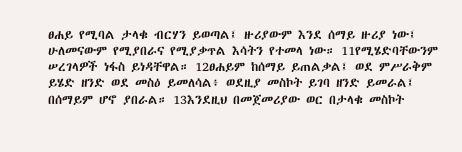ፀሐይ የሚባል ታላቁ ብርሃን ይወጣል፤ ዙሪያውም እንደ ሰማይ ዙሪያ ነው፤ ሁለመናውም የሚያበራና የሚያቃጥል እሳትን የተመላ ነው። 11የሚሄድባቸውንም ሠረገላዎች ነፋስ ይነዳቸዋል። 12ፀሐይም ከሰማይ ይጠልቃል፤ ወደ ምሥራቅም ይሄድ ዘንድ ወደ መስዕ ይመለሳል፥ ወደዚያ መስኮት ይገባ ዘንድ ይመራል፤ በሰማይም ሆኖ ያበራል። 13እንደዚህ በመጀመሪያው ወር በታላቁ መስኮት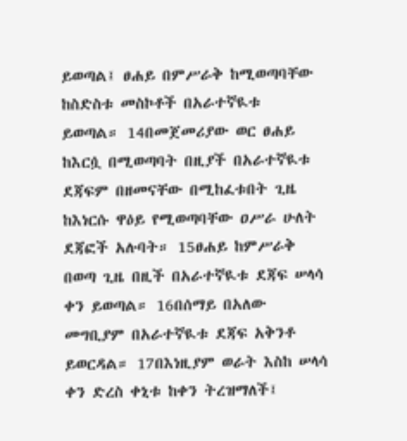ይወጣል፤ ፀሐይ በምሥራቅ ከሚወጣባቸው ከስድስቱ መስኮቶች በአራተኛዪቱ ይወጣል። 14በመጀመሪያው ወር ፀሐይ ከእርሷ በሚወጣባት በዚያች በአራተኛዪቱ ደጃፍም በዘመናቸው በሚከፈቱበት ጊዜ ከእነርሱ ዋዕይ የሚወጣባቸው ዐሥራ ሁለት ደጃፎች አሉባት። 15ፀሐይ ከምሥራቅ በወጣ ጊዜ በዚች በአራተኛዪቱ ደጃፍ ሠላሳ ቀን ይወጣል። 16በሰማይ በአለው መግቢያም በአራተኛዪቱ ደጃፍ አቅንቶ ይወርዳል። 17በእነዚያም ወራት እስከ ሠላሳ ቀን ድረስ ቀኒቱ ከቀን ትረዝማለች፤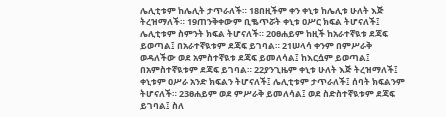ሌሊቲቱም ከሌሊት ታጥራለች። 18በዚችም ቀን ቀኒቱ ከሌሊቱ ሁለት እጅ ትረዝማለች። 19ጠንቅቀውም ቢቈጥሯት ቀኒቱ ዐሥር ክፍል ትሆናለች፤ ሌሊቲቱም ስምንት ክፍል ትሆናለች። 20ፀሐይም ከዚች ከአራተኛዪቱ ደጃፍ ይወጣል፤ በአራተኛዪቱም ደጃፍ ይገባል። 21ሠላሳ ቀንም በምሥራቅ ወዳለችው ወደ አምስተኛዪቱ ደጃፍ ይመለሳል፤ ከእርሷም ይወጣል፤ በአምስተኛዪቱም ደጃፍ ይገባል። 22ያንጊዜም ቀኒቱ ሁለት እጅ ትረዝማለች፤ ቀኒቱም ዐሥራ አንድ ክፍልን ትሆናለች፤ ሌሊቲቱም ታጥራለች፤ ሰባት ክፍልንም ትሆናለች። 23ፀሐይም ወደ ምሥራቅ ይመለሳል፤ ወደ ስድስተኛዪቱም ደጃፍ ይገባል፤ ስለ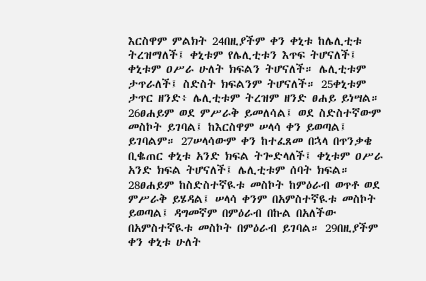እርስዋም ምልክት 24በዚያችም ቀን ቀኒቱ ከሌሊቲቱ ትረዝማለች፤ ቀኒቱም የሌሊቲቱን እጥፍ ትሆናለች፤ ቀኒቱም ዐሥራ ሁለት ክፍልን ትሆናለች። ሌሊቲቱም ታጥራለች፤ ስድስት ክፍልንም ትሆናለች። 25ቀኒቱም ታጥር ዘንድ፥ ሌሊቲቱም ትረዝም ዘንድ ፀሐይ ይነሣል። 26ፀሐይም ወደ ምሥራቅ ይመለሳል፤ ወደ ስድስተኛውም መስኮት ይገባል፤ ከእርስዋም ሠላሳ ቀን ይወጣል፤ ይገባልም። 27ሠላሳውም ቀን ከተፈጸመ በኋላ በጥንቃቄ ቢቈጠር ቀኒቱ አንድ ክፍል ትጐድላለች፤ ቀኒቱም ዐሥራ አንድ ክፍል ትሆናለች፤ ሌሊቲቱም ሰባት ክፍል። 28ፀሐይም ከስድስተኛዪቱ መስኮት ከምዕራብ ወጥቶ ወደ ምሥራቅ ይሄዳል፤ ሠላሳ ቀንም በአምስተኛዪቱ መስኮት ይወጣል፤ ዳግመኛም በምዕራብ በኩል በአለችው በአምስተኛዪቱ መስኮት በምዕራብ ይገባል። 29በዚያችም ቀን ቀኒቱ ሁለት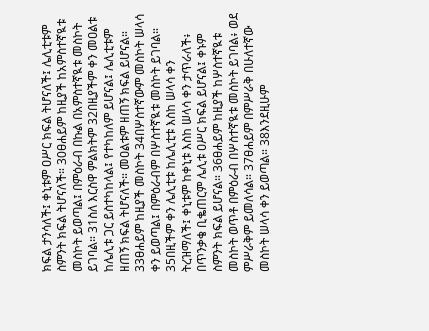ክፍል ታንሳለች፤ ቀኒቱም ዐሥር ክፍል ትሆናለች፤ ሌሊቲቱም ስምንት ክፍል ትሆናለች። 30ፀሐይም ከዚያች ከአምስተኛዪቱ መስኮት ይወጣል፤ በምዕራብ በኩል በአምስተኛዪቱ መስኮት ይገባል። 31ስለ እርስዋ ምልክትም 32በዚያችም ቀን መዐልቱ ከሌሊቱ ጋር ይስተካከላል፤ የተካከለም ይሆናል፤ ሌሊቲቱም ዘጠኝ ክፍል ትሆናለች። መዐልቱም ዘጠኝ ክፍል ይሆናል። 33ፀሐይም ከዚያች መስኮት 34በሦስተኛውም መስኮት ሠላሳ ቀን ይወጣል፤ በምዕራብም በሦስተኛዪቱ መስኮት ይገባል። 35በዚችም ቀን ሌሊቲቱ ከሌሊቲቱ እስከ ሠላሳ ቀን ትረዝማለች፤ ቀኒቱም ከቀኒቱ እስከ ሠላሳ ቀን ታጥራለች፥ በጥንቃቄ ቢቈጠርም ሌሊቱ ዐሥር ክፍል ይሆናል፤ ቀኑም ስምንት ክፍል ይሆናል። 36ፀሐይም ከዚያች ከሦስተኛዪቱ መስኮት ወጥቶ በምዕራብ በሦስተኛዪቱ መስኮት ይገባል፥ ወደ ምሥራቅም ይመለሳል። 37ፀሐይም በምሥራቅ በሁለተኛው መስኮት ሠላሳ ቀን ይወጣል። 38እንደዚሁም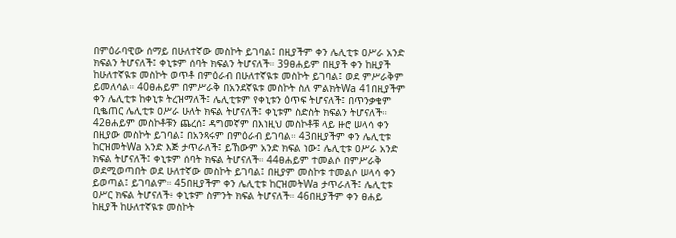በምዕራባዊው ሰማይ በሁለተኛው መስኮት ይገባል፤ በዚያችም ቀን ሌሊቲቱ ዐሥራ አንድ ክፍልን ትሆናለች፤ ቀኒቱም ሰባት ክፍልን ትሆናለች። 39ፀሐይም በዚያች ቀን ከዚያች ከሁለተኛዪቱ መስኮት ወጥቶ በምዕራብ በሁለተኛዪቱ መስኮት ይገባል፤ ወደ ምሥራቅም ይመለሳል። 40ፀሐይም በምሥራቅ በአንደኛዪቱ መስኮት ስለ ምልክትWa 41በዚያችም ቀን ሌሊቲቱ ከቀኒቱ ትረዝማለች፤ ሌሊቲቱም የቀኒቱን ዕጥፍ ትሆናለች፤ በጥንቃቄም ቢቈጠር ሌሊቲቱ ዐሥራ ሁለት ክፍል ትሆናለች፤ ቀኒቱም ስድስት ክፍልን ትሆናለች። 42ፀሐይም መስኮቶቹን ጨረሰ፤ ዳግመኛም በእነዚህ መስኮቶቹ ላይ ዙሮ ሠላሳ ቀን በዚያው መስኮት ይገባል፤ በአንጻሩም በምዕራብ ይገባል። 43በዚያችም ቀን ሌሊቲቱ ከርዝመትWa አንድ እጅ ታጥራለች፤ ይኸውም አንድ ክፍል ነው፤ ሌሊቲቱ ዐሥራ አንድ ክፍል ትሆናለች፤ ቀኒቱም ሰባት ክፍል ትሆናለች። 44ፀሐይም ተመልሶ በምሥራቅ ወደሚወጣበት ወደ ሁለተኛው መስኮት ይገባል፤ በዚያም መስኮቱ ተመልሶ ሠላሳ ቀን ይወጣል፤ ይገባልም። 45በዚያችም ቀን ሌሊቲቱ ከርዝመትWa ታጥራለች፤ ሌሊቲቱ ዐሥር ክፍል ትሆናለች፥ ቀኒቱም ስምንት ክፍል ትሆናለች። 46በዚያችም ቀን ፀሐይ ከዚያች ከሁለተኛዪቱ መስኮት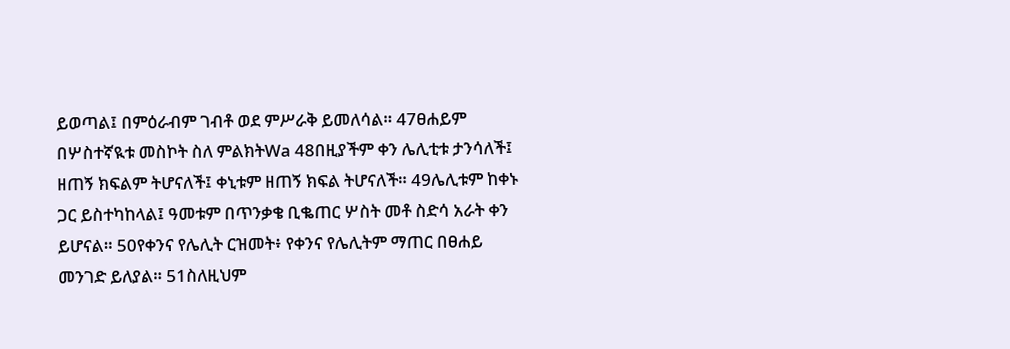ይወጣል፤ በምዕራብም ገብቶ ወደ ምሥራቅ ይመለሳል። 47ፀሐይም በሦስተኛዪቱ መስኮት ስለ ምልክትWa 48በዚያችም ቀን ሌሊቲቱ ታንሳለች፤ ዘጠኝ ክፍልም ትሆናለች፤ ቀኒቱም ዘጠኝ ክፍል ትሆናለች። 49ሌሊቱም ከቀኑ ጋር ይስተካከላል፤ ዓመቱም በጥንቃቄ ቢቈጠር ሦስት መቶ ስድሳ አራት ቀን ይሆናል። 50የቀንና የሌሊት ርዝመት፥ የቀንና የሌሊትም ማጠር በፀሐይ መንገድ ይለያል። 51ስለዚህም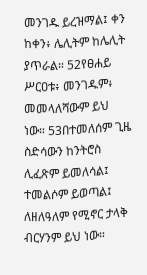መንገዱ ይረዝማል፤ ቀን ከቀን፥ ሌሊትም ከሌሊት ያጥራል። 52የፀሐይ ሥርዐቱ፥ መንገዱም፥ መመላለሻውም ይህ ነው። 53በተመለሰም ጊዜ ስድሳውን ከንትሮስ ሊፈጽም ይመለሳል፤ ተመልሶም ይወጣል፤ ለዘለዓለም የሚኖር ታላቅ ብርሃንም ይህ ነው።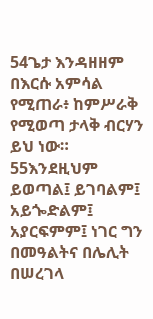54ጌታ እንዳዘዘም በእርሱ አምሳል የሚጠራ፥ ከምሥራቅ የሚወጣ ታላቅ ብርሃን ይህ ነው። 55እንደዚህም ይወጣል፤ ይገባልም፤ አይጐድልም፤ አያርፍምም፤ ነገር ግን በመዓልትና በሌሊት በሠረገላ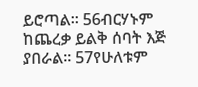ይሮጣል። 56ብርሃኑም ከጨረቃ ይልቅ ሰባት እጅ ያበራል። 57የሁለቱም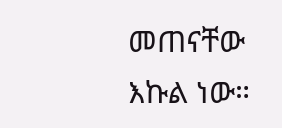መጠናቸው እኩል ነው።